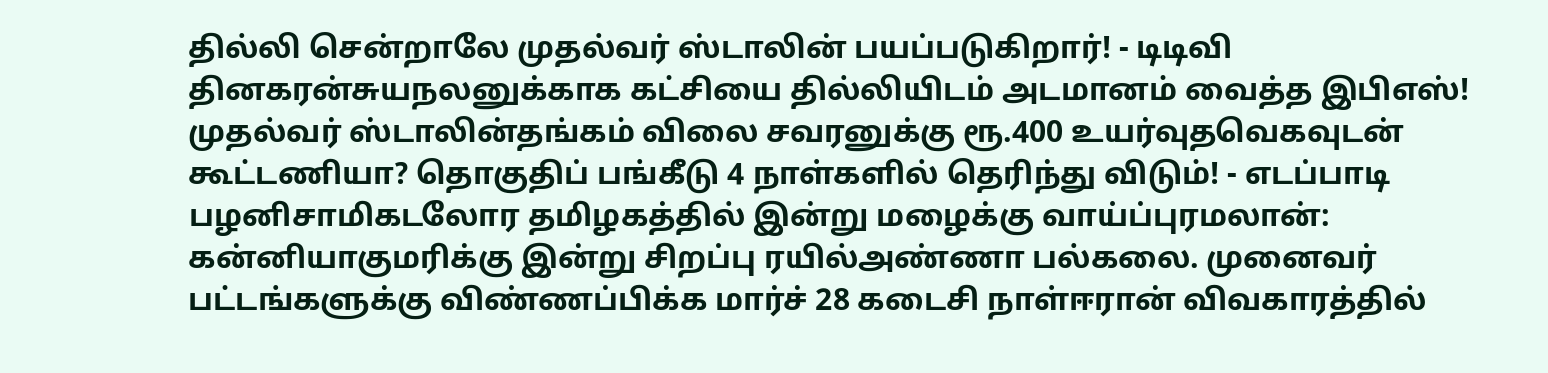தில்லி சென்றாலே முதல்வர் ஸ்டாலின் பயப்படுகிறார்! - டிடிவி தினகரன்சுயநலனுக்காக கட்சியை தில்லியிடம் அடமானம் வைத்த இபிஎஸ்! முதல்வர் ஸ்டாலின்தங்கம் விலை சவரனுக்கு ரூ.400 உயர்வுதவெகவுடன் கூட்டணியா? தொகுதிப் பங்கீடு 4 நாள்களில் தெரிந்து விடும்! - எடப்பாடி பழனிசாமிகடலோர தமிழகத்தில் இன்று மழைக்கு வாய்ப்புரமலான்: கன்னியாகுமரிக்கு இன்று சிறப்பு ரயில்அண்ணா பல்கலை. முனைவர் பட்டங்களுக்கு விண்ணப்பிக்க மார்ச் 28 கடைசி நாள்ஈரான் விவகாரத்தில்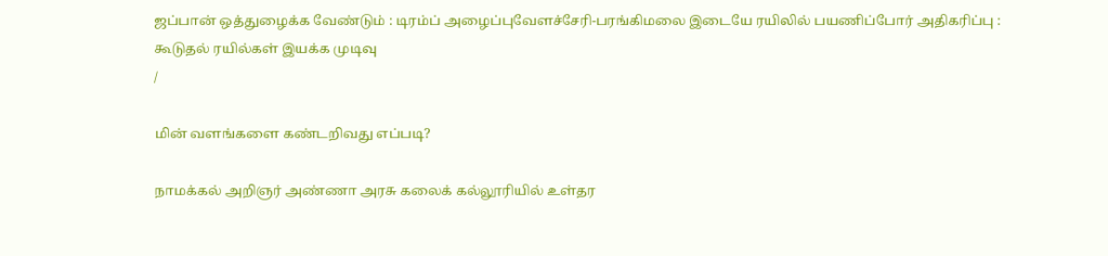ஜப்பான் ஒத்துழைக்க வேண்டும் : டிரம்ப் அழைப்புவேளச்சேரி-பரங்கிமலை இடையே ரயிலில் பயணிப்போர் அதிகரிப்பு : கூடுதல் ரயில்கள் இயக்க முடிவு
/

மின் வளங்களை கண்டறிவது எப்படி?

நாமக்கல் அறிஞர் அண்ணா அரசு கலைக் கல்லூரியில் உள்தர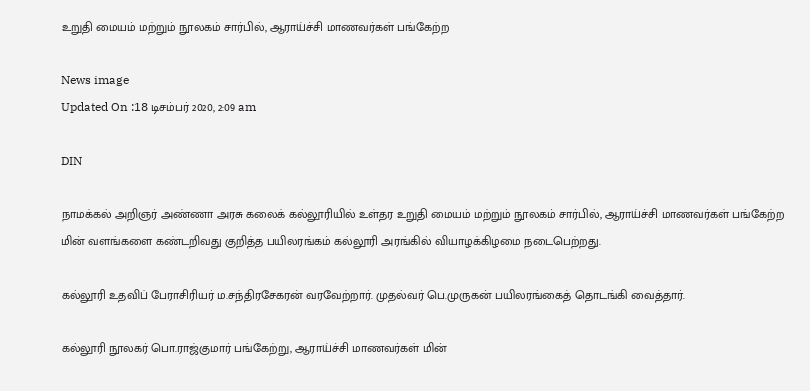உறுதி மையம் மற்றும் நூலகம் சார்பில், ஆராய்ச்சி மாணவர்கள் பங்கேற்ற

News image
Updated On :18 டிசம்பர் 2020, 2:09 am

DIN

நாமக்கல் அறிஞர் அண்ணா அரசு கலைக் கல்லூரியில் உள்தர உறுதி மையம் மற்றும் நூலகம் சார்பில், ஆராய்ச்சி மாணவர்கள் பங்கேற்ற மின் வளங்களை கண்டறிவது குறித்த பயிலரங்கம் கல்லூரி அரங்கில் வியாழக்கிழமை நடைபெற்றது.

கல்லூரி உதவிப் பேராசிரியர் ம.சந்திரசேகரன் வரவேற்றார். முதல்வர் பெ.முருகன் பயிலரங்கைத் தொடங்கி வைத்தார்.

கல்லூரி நூலகர் பொ.ராஜ்குமார் பங்கேற்று, ஆராய்ச்சி மாணவர்கள் மின்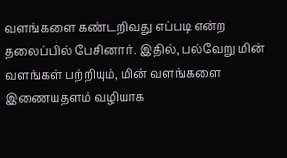வளங்களை கண்டறிவது எப்படி என்ற தலைப்பில் பேசினார். இதில், பல்வேறு மின் வளங்கள் பற்றியும், மின் வளங்களை இணையதளம் வழியாக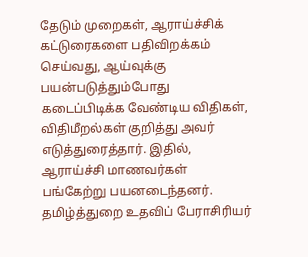தேடும் முறைகள், ஆராய்ச்சிக் கட்டுரைகளை பதிவிறக்கம் செய்வது, ஆய்வுக்கு பயன்படுத்தும்போது கடைப்பிடிக்க வேண்டிய விதிகள், விதிமீறல்கள் குறித்து அவர் எடுத்துரைத்தார். இதில், ஆராய்ச்சி மாணவர்கள் பங்கேற்று பயனடைந்தனர். தமிழ்த்துறை உதவிப் பேராசிரியர்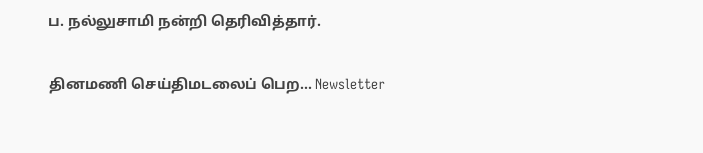ப. நல்லுசாமி நன்றி தெரிவித்தார்.

தினமணி செய்திமடலைப் பெற... Newsletter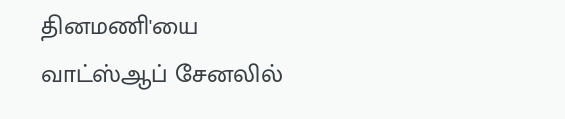தினமணி'யை வாட்ஸ்ஆப் சேனலில்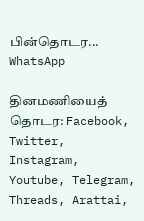பின்தொடர... WhatsApp

தினமணியைத் தொடர: Facebook, Twitter, Instagram, Youtube, Telegram, Threads, Arattai,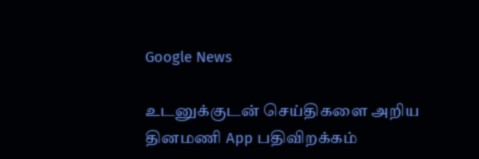Google News

உடனுக்குடன் செய்திகளை அறிய தினமணி App பதிவிறக்கம்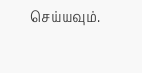செய்யவும்.